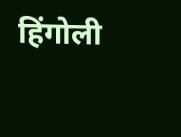हिंगोली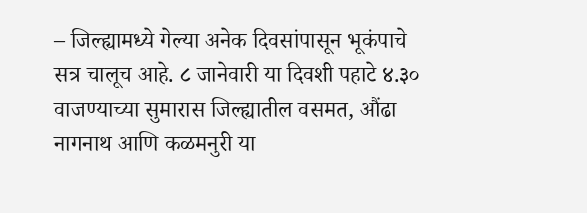– जिल्ह्यामध्ये गेल्या अनेक दिवसांपासून भूकंपाचे सत्र चालूच आहे. ८ जानेवारी या दिवशी पहाटे ४.३० वाजण्याच्या सुमारास जिल्ह्यातील वसमत, औंढा नागनाथ आणि कळमनुरी या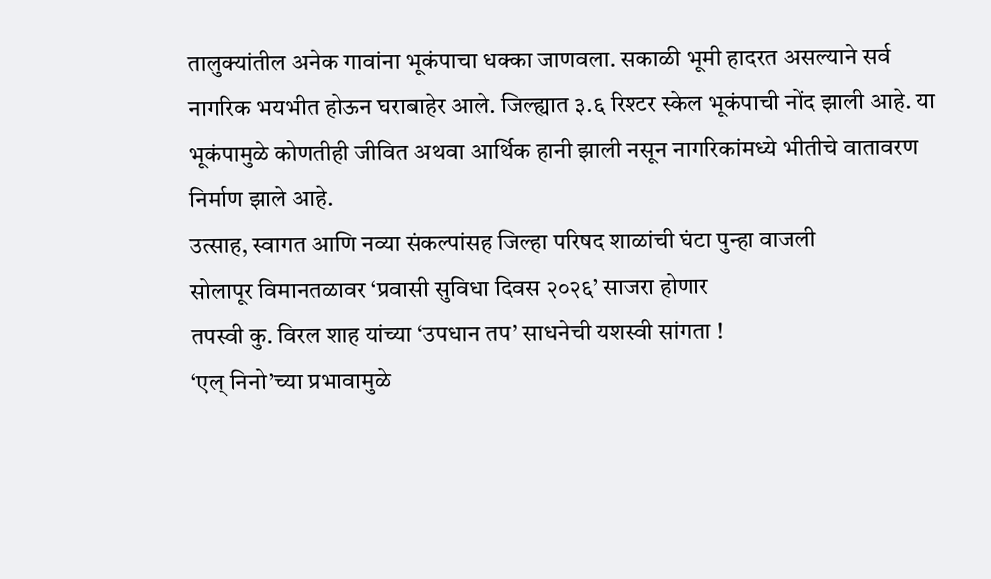तालुक्यांतील अनेक गावांना भूकंपाचा धक्का जाणवला. सकाळी भूमी हादरत असल्याने सर्व नागरिक भयभीत होऊन घराबाहेर आले. जिल्ह्यात ३.६ रिश्टर स्केल भूकंपाची नोंद झाली आहे. या भूकंपामुळे कोणतीही जीवित अथवा आर्थिक हानी झाली नसून नागरिकांमध्ये भीतीचे वातावरण निर्माण झाले आहे.
उत्साह, स्वागत आणि नव्या संकल्पांसह जिल्हा परिषद शाळांची घंटा पुन्हा वाजली
सोलापूर विमानतळावर ‘प्रवासी सुविधा दिवस २०२६’ साजरा होणार
तपस्वी कु. विरल शाह यांच्या ‘उपधान तप’ साधनेची यशस्वी सांगता !
‘एल् निनो’च्या प्रभावामुळे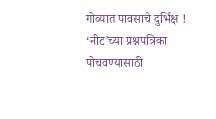गोव्यात पावसाचे दुर्भिक्ष !
‘नीट’च्या प्रश्नपत्रिका पोचवण्यासाठी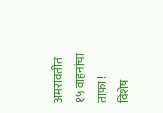अमरावतीत १५ वाहनांचा ताफा !
विशेष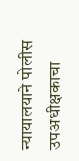न्यायालयाने पोलीस उपअधीक्षकाचा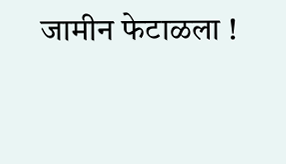जामीन फेटाळला !